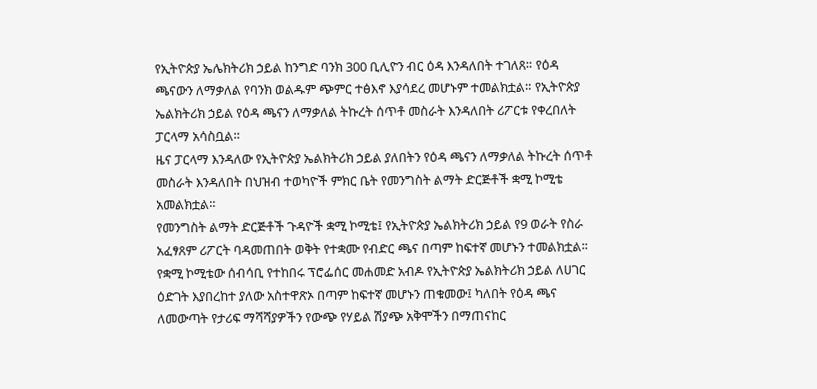የኢትዮጵያ ኤሌክትሪክ ኃይል ከንግድ ባንክ 300 ቢሊዮን ብር ዕዳ እንዳለበት ተገለጸ። የዕዳ ጫናውን ለማቃለል የባንክ ወልዱም ጭምር ተፅእኖ እያሳደረ መሆኑም ተመልክቷል። የኢትዮጵያ ኤልክትሪክ ኃይል የዕዳ ጫናን ለማቃለል ትኩረት ሰጥቶ መስራት እንዳለበት ሪፖርቱ የቀረበለት ፓርላማ አሳስቧል።
ዜና ፓርላማ እንዳለው የኢትዮጵያ ኤልክትሪክ ኃይል ያለበትን የዕዳ ጫናን ለማቃለል ትኩረት ሰጥቶ መስራት እንዳለበት በህዝብ ተወካዮች ምክር ቤት የመንግስት ልማት ድርጅቶች ቋሚ ኮሚቴ አመልክቷል።
የመንግስት ልማት ድርጅቶች ጉዳዮች ቋሚ ኮሚቴ፤ የኢትዮጵያ ኤልክትሪክ ኃይል የ9 ወራት የስራ አፈፃጸም ሪፖርት ባዳመጠበት ወቅት የተቋሙ የብድር ጫና በጣም ከፍተኛ መሆኑን ተመልክቷል፡፡
የቋሚ ኮሚቴው ሰብሳቢ የተከበሩ ፕሮፌሰር መሐመድ አብዶ የኢትዮጵያ ኤልክትሪክ ኃይል ለሀገር ዕድገት እያበረከተ ያለው አስተዋጽኦ በጣም ከፍተኛ መሆኑን ጠቁመው፤ ካለበት የዕዳ ጫና ለመውጣት የታሪፍ ማሻሻያዎችን የውጭ የሃይል ሽያጭ አቅሞችን በማጠናከር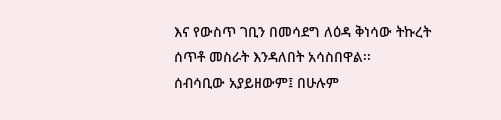እና የውስጥ ገቢን በመሳደግ ለዕዳ ቅነሳው ትኩረት ሰጥቶ መስራት እንዳለበት አሳስበዋል፡፡
ሰብሳቢው አያይዘውም፤ በሁሉም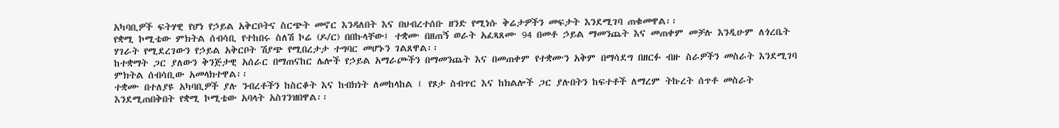አካባቢዎች ፍትሃዊ የሆነ የኃይል አቅርቦትና ስርጭት መኖር እንዳለበት እና በህብረተሰቡ ዘንድ የሚነሱ ቅሬታዎችን መፍታት እንደሚገባ ጠቁመዋል፡፡
የቋሚ ኮሚቴው ምክትል ሰብሳቢ የተከበሩ ስለሽ ኮሬ (ዶ/ር) በበኩላቸው፤ ተቋሙ በዘጠኝ ወራት አፈጻጸሙ 94 በመቶ ኃይል ማመንጨት እና መጠቀም መቻሉ እንዲሁም ለጎረቤት ሃገራት የሚደረገውን የኃይል አቅርቦት ሽያጭ የሚበረታታ ተግባር መሆኑን ገልጸዋል፡፡
ከተቋማት ጋር ያለውን ቅንጅታዊ አሰራር በማጠናከር ሌሎች የኃይል አማራጮችን በማመንጨት እና በመጠቀም የተቋሙን አቅም በማሳደግ በዘርፉ ብዙ ስራዎችን መስራት እንደሚገባ ምክትል ሰብሳቢው አመላክተዋል፡፡
ተቋሙ በተለያዩ አካባቢዎች ያሉ ንብረቶችን ከስርቆት እና ከብክነት ለመከላከል ፤ የጾታ ስብጥር እና ከክልሎች ጋር ያሉበትን ከፍተቶች ለማረም ትኩረት ሰጥቶ መስራት እንደሚጠበቅበት የቋሚ ኮሚቴው አባላት አስገንዝበዋል፡፡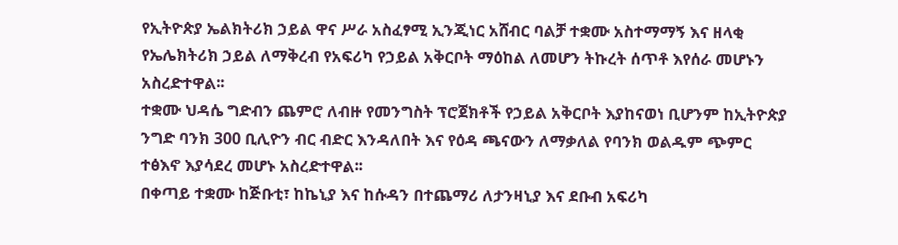የኢትዮጵያ ኤልክትሪክ ኃይል ዋና ሥራ አስፈፃሚ ኢንጂነር አሸብር ባልቻ ተቋሙ አስተማማኝ እና ዘላቂ የኤሌክትሪክ ኃይል ለማቅረብ የአፍሪካ የኃይል አቅርቦት ማዕከል ለመሆን ትኩረት ሰጥቶ እየሰራ መሆኑን አስረድተዋል፡፡
ተቋሙ ህዳሴ ግድብን ጨምሮ ለብዙ የመንግስት ፕሮጀክቶች የኃይል አቅርቦት እያከናወነ ቢሆንም ከኢትዮጵያ ንግድ ባንክ 300 ቢሊዮን ብር ብድር እንዳለበት እና የዕዳ ጫናውን ለማቃለል የባንክ ወልዱም ጭምር ተፅእኖ እያሳደረ መሆኑ አስረድተዋል፡፡
በቀጣይ ተቋሙ ከጅቡቲ፣ ከኬኒያ እና ከሱዳን በተጨማሪ ለታንዛኒያ እና ደቡብ አፍሪካ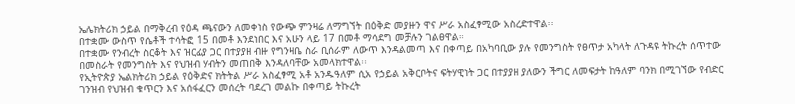ኤሌክትሪክ ኃይል በማቅረብ የዕዳ ጫናውን ለመቀነስ የውጭ ምንዛሬ ለማግኘት በዕቅድ መያዙን ዋና ሥራ አስፈፃሚው አስረድተዋል፡፡
በተቋሙ ውስጥ የሴቶች ተሳትፎ 15 በመቶ እንደነበር እና አሁን ላይ 17 በመቶ ማሳደግ መቻሉን ገልፀዋል።
በተቋሙ የንብረት ስርቆት እና ዝርፊያ ጋር በተያያዘ ብዙ የግንዛቤ ስራ ቢሰራም ለውጥ እንዳልመጣ እና በቀጣይ በአካባቢው ያሉ የመንግስት የፀጥታ አካላት ለጉዳዩ ትኩረት ሰጥተው በመስራት የመንግስት እና የህዝብ ሃብትን መጠበቅ እንዳለባቸው አመላክተዋል፡፡
የኢትዮጵያ ኤልክትሪክ ኃይል የዕቅድና ክትትል ሥራ አስፈፃሚ አቶ አንዱዓለም ሲአ የኃይል አቅርቦትና ፍትሃዊነት ጋር በተያያዘ ያለውን ችግር ለመፍታት ከዓለም ባንክ በሚገኘው የብድር ገንዝብ የህዝብ ቁጥርን እና አሰፋፈርን መሰረት ባደረገ መልኩ በቀጣይ ትኩረት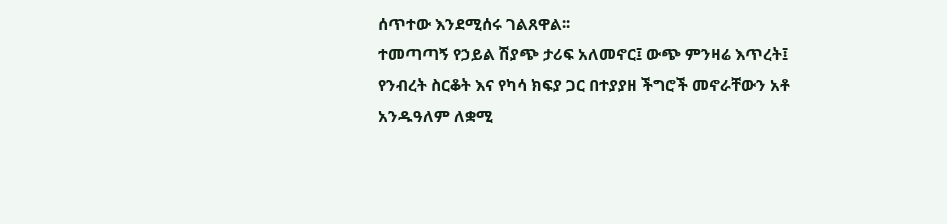ሰጥተው እንደሚሰሩ ገልጸዋል፡፡
ተመጣጣኝ የኃይል ሽያጭ ታሪፍ አለመኖር፤ ውጭ ምንዛሬ እጥረት፤ የንብረት ስርቆት እና የካሳ ክፍያ ጋር በተያያዘ ችግሮች መኖራቸውን አቶ አንዱዓለም ለቋሚ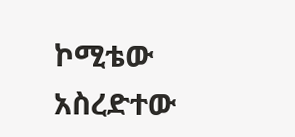ኮሚቴው አስረድተው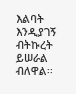እልባት እንዲያገኝ ብትኩረት ይሠራል ብለዋል፡፡